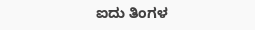ಐದು ತಿಂಗಳ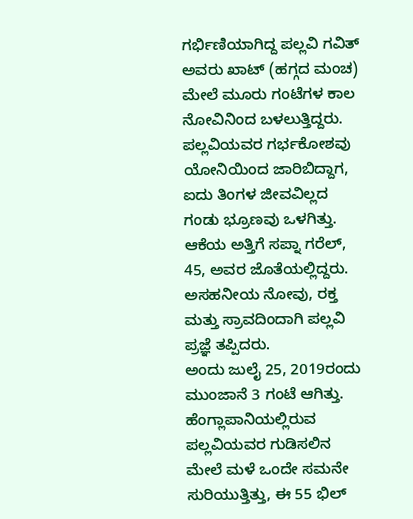ಗರ್ಭಿಣಿಯಾಗಿದ್ದ ಪಲ್ಲವಿ ಗವಿತ್ ಅವರು ಖಾಟ್ (ಹಗ್ಗದ ಮಂಚ) ಮೇಲೆ ಮೂರು ಗಂಟೆಗಳ ಕಾಲ ನೋವಿನಿಂದ ಬಳಲುತ್ತಿದ್ದರು. ಪಲ್ಲವಿಯವರ ಗರ್ಭಕೋಶವು ಯೋನಿಯಿಂದ ಜಾರಿಬಿದ್ದಾಗ, ಐದು ತಿಂಗಳ ಜೀವವಿಲ್ಲದ ಗಂಡು ಭ್ರೂಣವು ಒಳಗಿತ್ತು. ಆಕೆಯ ಅತ್ತಿಗೆ ಸಪ್ನಾ ಗರೆಲ್, 45, ಅವರ ಜೊತೆಯಲ್ಲಿದ್ದರು. ಅಸಹನೀಯ ನೋವು, ರಕ್ತ ಮತ್ತು ಸ್ರಾವದಿಂದಾಗಿ ಪಲ್ಲವಿ ಪ್ರಜ್ಞೆ ತಪ್ಪಿದರು.
ಅಂದು ಜುಲೈ 25, 2019ರಂದು ಮುಂಜಾನೆ 3 ಗಂಟೆ ಆಗಿತ್ತು. ಹೆಂಗ್ಲಾಪಾನಿಯಲ್ಲಿರುವ ಪಲ್ಲವಿಯವರ ಗುಡಿಸಲಿನ ಮೇಲೆ ಮಳೆ ಒಂದೇ ಸಮನೇ ಸುರಿಯುತ್ತಿತ್ತು, ಈ 55 ಭಿಲ್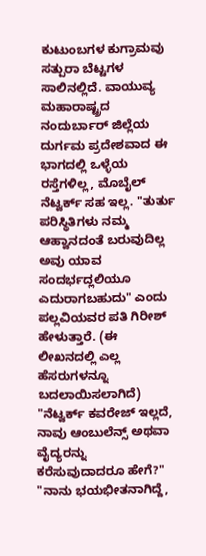ಕುಟುಂಬಗಳ ಕುಗ್ರಾಮವು ಸತ್ಪುರಾ ಬೆಟ್ಟಗಳ ಸಾಲಿನಲ್ಲಿದೆ. ವಾಯುವ್ಯ ಮಹಾರಾಷ್ಟ್ರದ ನಂದುರ್ಬಾರ್ ಜಿಲ್ಲೆಯ ದುರ್ಗಮ ಪ್ರದೇಶವಾದ ಈ ಭಾಗದಲ್ಲಿ ಒಳ್ಳೆಯ ರಸ್ತೆಗಳಿಲ್ಲ, ಮೊಬೈಲ್ ನೆಟ್ವರ್ಕ್ ಸಹ ಇಲ್ಲ. "ತುರ್ತು ಪರಿಸ್ಥಿತಿಗಳು ನಮ್ಮ ಆಹ್ವಾನದಂತೆ ಬರುವುದಿಲ್ಲ ಅವು ಯಾವ ಸಂದರ್ಭದ್ಲಲಿಯೂ ಎದುರಾಗಬಹುದು" ಎಂದು ಪಲ್ಲವಿಯವರ ಪತಿ ಗಿರೀಶ್ ಹೇಳುತ್ತಾರೆ. (ಈ ಲೀಖನದಲ್ಲಿ ಎಲ್ಲ ಹೆಸರುಗಳನ್ನೂ ಬದಲಾಯಿಸಲಾಗಿದೆ) "ನೆಟ್ವರ್ಕ್ ಕವರೇಜ್ ಇಲ್ಲದೆ, ನಾವು ಆಂಬುಲೆನ್ಸ್ ಅಥವಾ ವೈದ್ಯರನ್ನು ಕರೆಸುವುದಾದರೂ ಹೇಗೆ?"
"ನಾನು ಭಯಭೀತನಾಗಿದ್ದೆ,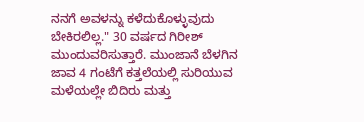ನನಗೆ ಅವಳನ್ನು ಕಳೆದುಕೊಳ್ಳುವುದು ಬೇಕಿರಲಿಲ್ಲ." 30 ವರ್ಷದ ಗಿರೀಶ್ ಮುಂದುವರಿಸುತ್ತಾರೆ. ಮುಂಜಾನೆ ಬೆಳಗಿನ ಜಾವ 4 ಗಂಟೆಗೆ ಕತ್ತಲೆಯಲ್ಲಿ ಸುರಿಯುವ ಮಳೆಯಲ್ಲೇ ಬಿದಿರು ಮತ್ತು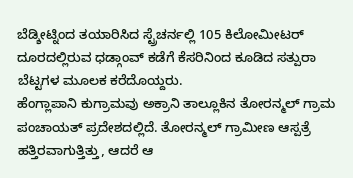ಬೆಡ್ಶೀಟ್ನಿಂದ ತಯಾರಿಸಿದ ಸ್ಟ್ರೆಚರ್ನಲ್ಲಿ 105 ಕಿಲೋಮೀಟರ್ ದೂರದಲ್ಲಿರುವ ಧಡ್ಗಾಂವ್ ಕಡೆಗೆ ಕೆಸರಿನಿಂದ ಕೂಡಿದ ಸತ್ಪುರಾ ಬೆಟ್ಟಗಳ ಮೂಲಕ ಕರೆದೊಯ್ದರು.
ಹೆಂಗ್ಲಾಪಾನಿ ಕುಗ್ರಾಮವು ಅಕ್ರಾನಿ ತಾಲ್ಲೂಕಿನ ತೋರನ್ಮಲ್ ಗ್ರಾಮ ಪಂಚಾಯತ್ ಪ್ರದೇಶದಲ್ಲಿದೆ. ತೋರನ್ಮಲ್ ಗ್ರಾಮೀಣ ಆಸ್ಪತ್ರೆ ಹತ್ತಿರವಾಗುತ್ತಿತ್ತು, ಆದರೆ ಆ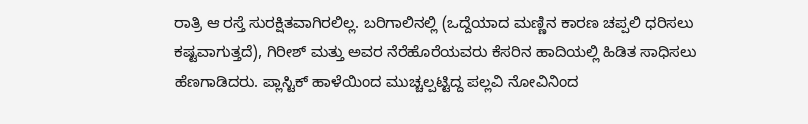ರಾತ್ರಿ ಆ ರಸ್ತೆ ಸುರಕ್ಷಿತವಾಗಿರಲಿಲ್ಲ. ಬರಿಗಾಲಿನಲ್ಲಿ (ಒದ್ದೆಯಾದ ಮಣ್ಣಿನ ಕಾರಣ ಚಪ್ಪಲಿ ಧರಿಸಲು ಕಷ್ಟವಾಗುತ್ತದೆ), ಗಿರೀಶ್ ಮತ್ತು ಅವರ ನೆರೆಹೊರೆಯವರು ಕೆಸರಿನ ಹಾದಿಯಲ್ಲಿ ಹಿಡಿತ ಸಾಧಿಸಲು ಹೆಣಗಾಡಿದರು. ಪ್ಲಾಸ್ಟಿಕ್ ಹಾಳೆಯಿಂದ ಮುಚ್ಚಲ್ಪಟ್ಟಿದ್ದ ಪಲ್ಲವಿ ನೋವಿನಿಂದ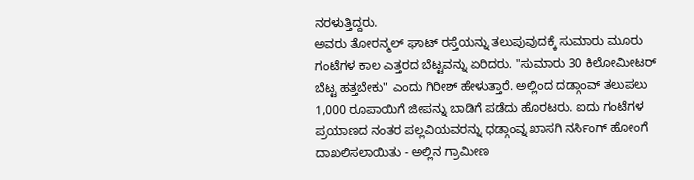ನರಳುತ್ತಿದ್ದರು.
ಅವರು ತೋರನ್ಮಲ್ ಘಾಟ್ ರಸ್ತೆಯನ್ನು ತಲುಪುವುದಕ್ಕೆ ಸುಮಾರು ಮೂರು ಗಂಟೆಗಳ ಕಾಲ ಎತ್ತರದ ಬೆಟ್ಟವನ್ನು ಏರಿದರು. "ಸುಮಾರು 30 ಕಿಲೋಮೀಟರ್ ಬೆಟ್ಟ ಹತ್ತಬೇಕು" ಎಂದು ಗಿರೀಶ್ ಹೇಳುತ್ತಾರೆ. ಅಲ್ಲಿಂದ ದಡ್ಗಾಂವ್ ತಲುಪಲು 1,000 ರೂಪಾಯಿಗೆ ಜೀಪನ್ನು ಬಾಡಿಗೆ ಪಡೆದು ಹೊರಟರು. ಐದು ಗಂಟೆಗಳ ಪ್ರಯಾಣದ ನಂತರ ಪಲ್ಲವಿಯವರನ್ನು ಧಡ್ಗಾಂವ್ನ ಖಾಸಗಿ ನರ್ಸಿಂಗ್ ಹೋಂಗೆ ದಾಖಲಿಸಲಾಯಿತು - ಅಲ್ಲಿನ ಗ್ರಾಮೀಣ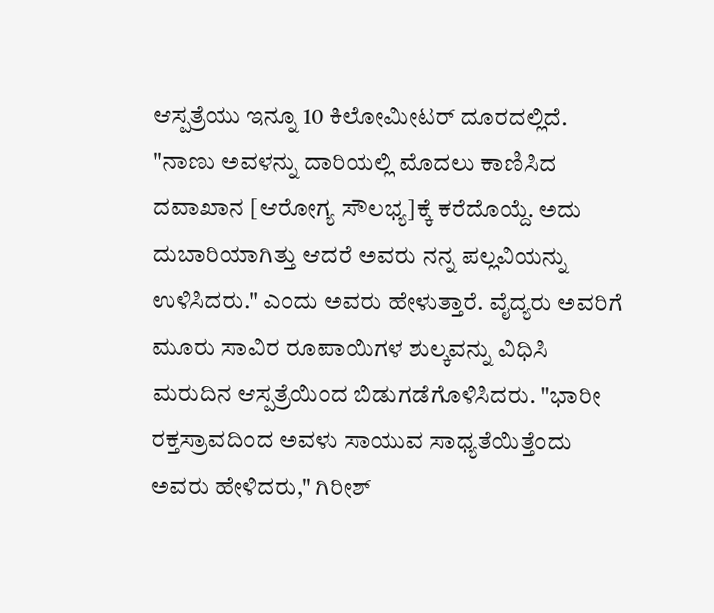ಆಸ್ಪತ್ರೆಯು ಇನ್ನೂ 10 ಕಿಲೋಮೀಟರ್ ದೂರದಲ್ಲಿದೆ. "ನಾಣು ಅವಳನ್ನು ದಾರಿಯಲ್ಲಿ ಮೊದಲು ಕಾಣಿಸಿದ ದವಾಖಾನ [ಆರೋಗ್ಯ ಸೌಲಭ್ಯ]ಕ್ಕೆ ಕರೆದೊಯ್ದೆ. ಅದು ದುಬಾರಿಯಾಗಿತ್ತು ಆದರೆ ಅವರು ನನ್ನ ಪಲ್ಲವಿಯನ್ನು ಉಳಿಸಿದರು." ಎಂದು ಅವರು ಹೇಳುತ್ತಾರೆ. ವೈದ್ಯರು ಅವರಿಗೆ ಮೂರು ಸಾವಿರ ರೂಪಾಯಿಗಳ ಶುಲ್ಕವನ್ನು ವಿಧಿಸಿ ಮರುದಿನ ಆಸ್ಪತ್ರೆಯಿಂದ ಬಿಡುಗಡೆಗೊಳಿಸಿದರು. "ಭಾರೀ ರಕ್ತಸ್ರಾವದಿಂದ ಅವಳು ಸಾಯುವ ಸಾಧ್ಯತೆಯಿತ್ತೆಂದು ಅವರು ಹೇಳಿದರು," ಗಿರೀಶ್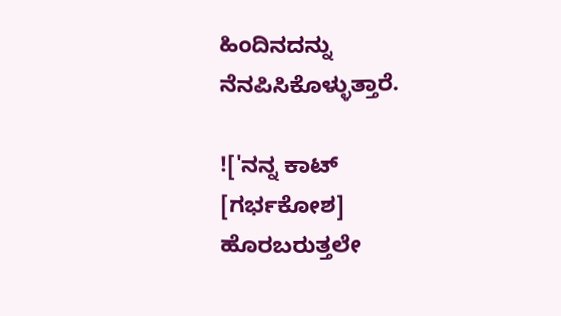ಹಿಂದಿನದನ್ನು ನೆನಪಿಸಿಕೊಳ್ಳುತ್ತಾರೆ.

!['ನನ್ನ ಕಾಟ್ [ಗರ್ಭಕೋಶ] ಹೊರಬರುತ್ತಲೇ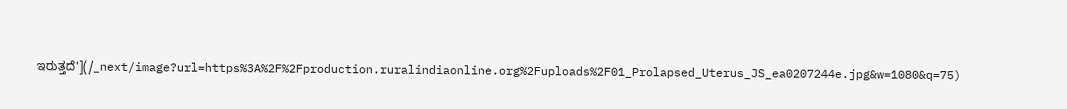ಇರುತ್ತದೆ'](/_next/image?url=https%3A%2F%2Fproduction.ruralindiaonline.org%2Fuploads%2F01_Prolapsed_Uterus_JS_ea0207244e.jpg&w=1080&q=75)